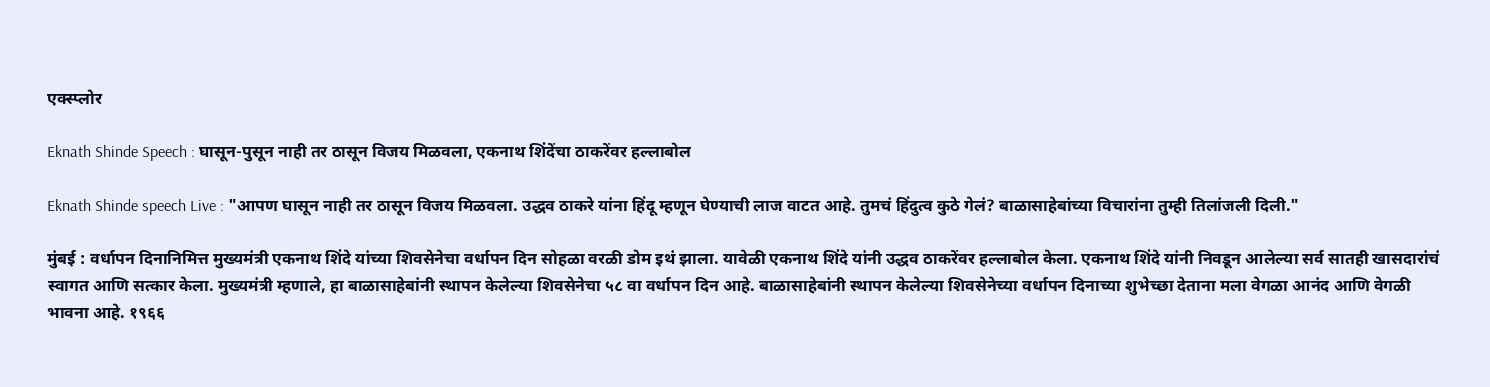एक्स्प्लोर

Eknath Shinde Speech : घासून-पुसून नाही तर ठासून विजय मिळवला, एकनाथ शिंदेंचा ठाकरेंवर हल्लाबोल

Eknath Shinde speech Live : "आपण घासून नाही तर ठासून विजय मिळवला. उद्धव ठाकरे यांना हिंदू म्हणून घेण्याची लाज वाटत आहे. तुमचं हिंदुत्व कुठे गेलं? बाळासाहेबांच्या विचारांना तुम्ही तिलांजली दिली."

मुंबई : वर्धापन दिनानिमित्त मुख्यमंत्री एकनाथ शिंदे यांच्या शिवसेनेचा वर्धापन दिन सोहळा वरळी डोम इथं झाला. यावेळी एकनाथ शिंदे यांनी उद्धव ठाकरेंवर हल्लाबोल केला. एकनाथ शिंदे यांनी निवडून आलेल्या सर्व सातही खासदारांचं स्वागत आणि सत्कार केला. मुख्यमंत्री म्हणाले, हा बाळासाहेबांनी स्थापन केलेल्या शिवसेनेचा ५८ वा वर्धापन दिन आहे. बाळासाहेबांनी स्थापन केलेल्या शिवसेनेच्या वर्धापन दिनाच्या शुभेच्छा देताना मला वेगळा आनंद आणि वेगळी भावना आहे. १९६६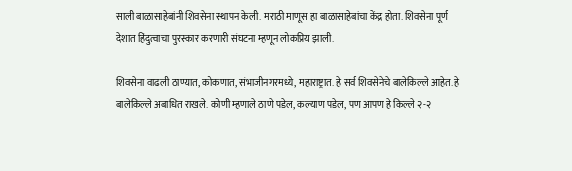साली बाळासाहेबांनी शिवसेना स्थापन केली. मराठी माणूस हा बाळासाहेबांचा केंद्र होता. शिवसेना पूर्ण देशात हिंदुत्वाचा पुरस्कार करणारी संघटना म्हणून लोकप्रिय झाली.

शिवसेना वाढली ठाण्यात, कोकणात, संभाजीनगरमध्ये, महाराष्ट्रात. हे सर्व शिवसेनेचे बालेकिल्ले आहेत. हे बालेकिल्ले अबाधित राखले. कोणी म्हणाले ठाणे पडेल, कल्याण पडेल, पण आपण हे किल्ले २-२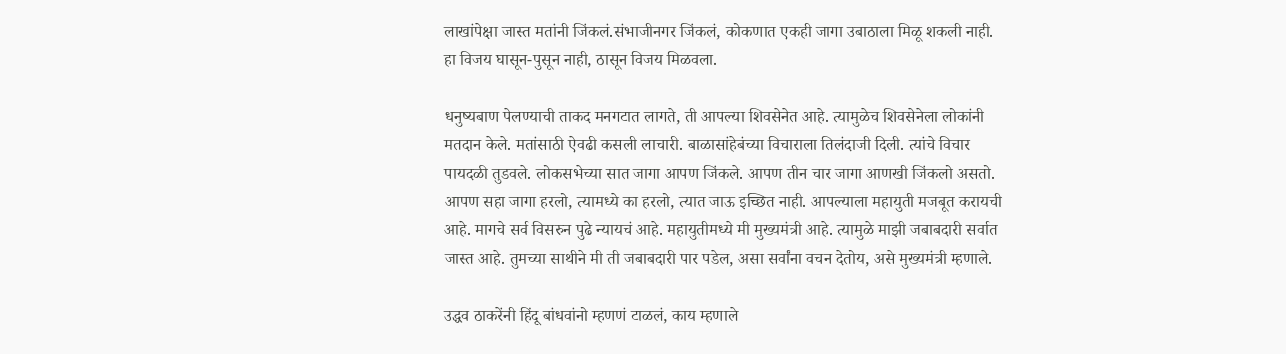लाखांपेक्षा जास्त मतांनी जिंकलं.संभाजीनगर जिंकलं, कोकणात एकही जागा उबाठाला मिळू शकली नाही. हा विजय घासून-पुसून नाही, ठासून विजय मिळवला.

धनुष्यबाण पेलण्याची ताकद मनगटात लागते, ती आपल्या शिवसेनेत आहे. त्यामुळेच शिवसेनेला लोकांनी मतदान केले. मतांसाठी ऐवढी कसली लाचारी. बाळासांहेबंच्या विचाराला तिलंदाजी दिली. त्यांचे विचार पायदळी तुडवले. लोकसभेच्या सात जागा आपण जिंकले. आपण तीन चार जागा आणखी जिंकलो असतो. आपण सहा जागा हरलो, त्यामध्ये का हरलो, त्यात जाऊ इच्छित नाही. आपल्याला महायुती मजबूत करायची आहे. मागचे सर्व विसरुन पुढे न्यायचं आहे. महायुतीमध्ये मी मुख्यमंत्री आहे. त्यामुळे माझी जबाबदारी सर्वात जास्त आहे. तुमच्या साथीने मी ती जबाबदारी पार पडेल, असा सर्वांना वचन देतोय, असे मुख्यमंत्री म्हणाले.

उद्धव ठाकरेंनी हिंदू बांधवांनो म्हणणं टाळलं, काय म्हणाले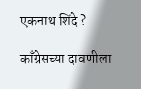एकनाथ शिंदे ?

काँग्रेसच्या दावणीला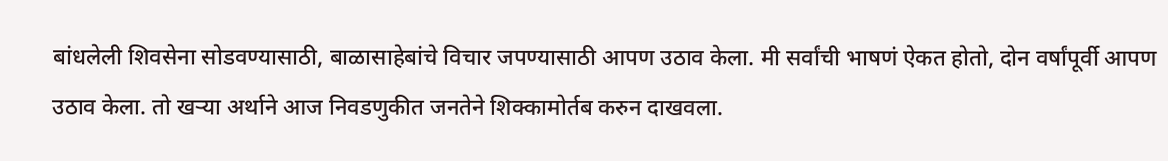बांधलेली शिवसेना सोडवण्यासाठी, बाळासाहेबांचे विचार जपण्यासाठी आपण उठाव केला. मी सर्वांची भाषणं ऐकत होतो, दोन वर्षांपूर्वी आपण उठाव केला. तो खऱ्या अर्थाने आज निवडणुकीत जनतेने शिक्कामोर्तब करुन दाखवला.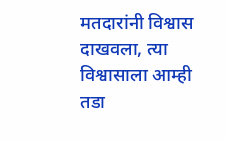मतदारांनी विश्वास दाखवला, त्या विश्वासाला आम्ही तडा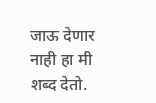जाऊ देणार नाही हा मी शब्द देतो.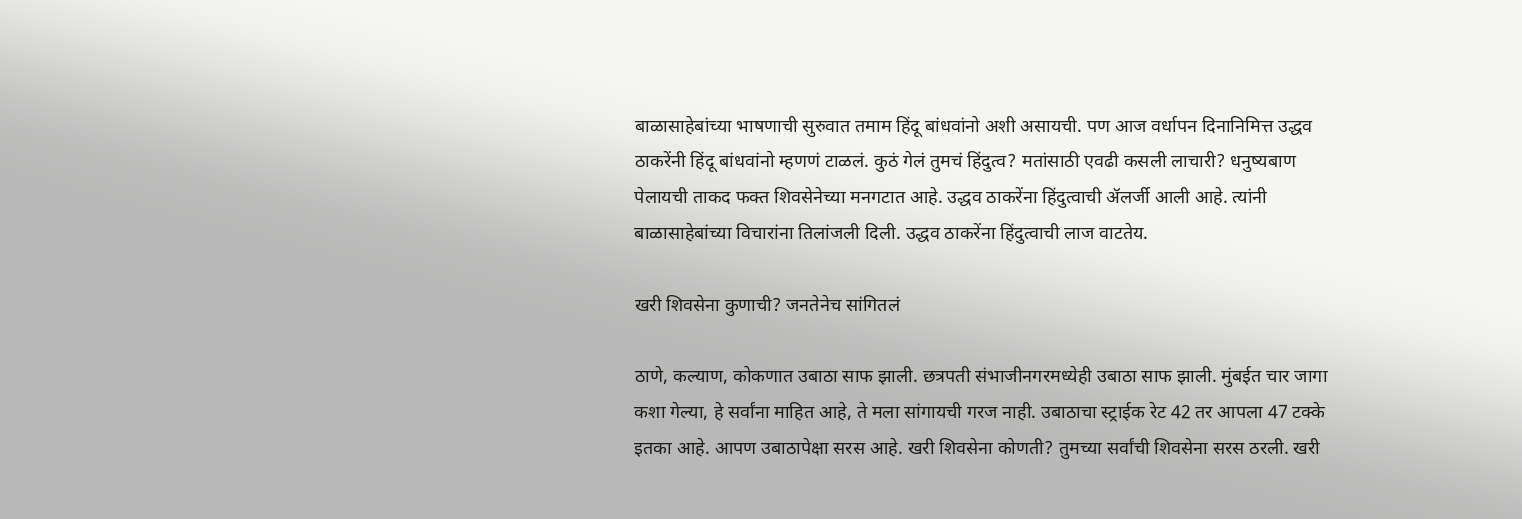बाळासाहेबांच्या भाषणाची सुरुवात तमाम हिंदू बांधवांनो अशी असायची. पण आज वर्धापन दिनानिमित्त उद्धव ठाकरेंनी हिंदू बांधवांनो म्हणणं टाळलं. कुठं गेलं तुमचं हिंदुत्व? मतांसाठी एवढी कसली लाचारी? धनुष्यबाण पेलायची ताकद फक्त शिवसेनेच्या मनगटात आहे. उद्धव ठाकरेंना हिंदुत्वाची ॲलर्जी आली आहे. त्यांनी बाळासाहेबांच्या विचारांना तिलांजली दिली. उद्धव ठाकरेंना हिंदुत्वाची लाज वाटतेय.

खरी शिवसेना कुणाची? जनतेनेच सांगितलं

ठाणे, कल्याण, कोकणात उबाठा साफ झाली. छत्रपती संभाजीनगरमध्येही उबाठा साफ झाली. मुंबईत चार जागा कशा गेल्या, हे सर्वांना माहित आहे, ते मला सांगायची गरज नाही. उबाठाचा स्ट्राईक रेट 42 तर आपला 47 टक्के इतका आहे. आपण उबाठापेक्षा सरस आहे. खरी शिवसेना कोणती? तुमच्या सर्वांची शिवसेना सरस ठरली. खरी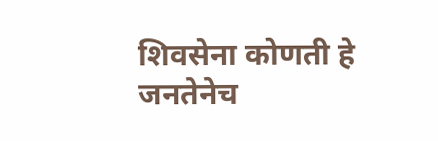शिवसेना कोणती हे जनतेनेच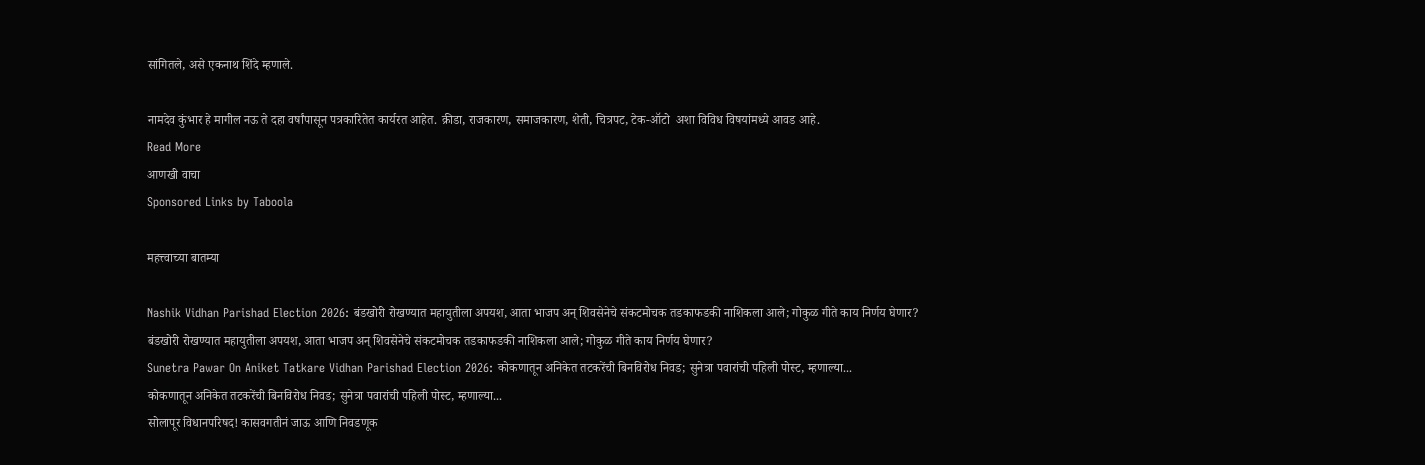सांगितले, असे एकनाथ शिंदे म्हणाले.

नामदेव कुंभार हे मागील नऊ ते दहा वर्षांपासून पत्रकारितेत कार्यरत आहेत. क्रीडा, राजकारण, समाजकारण, शेती, चित्रपट, टेक-ऑटो  अशा विविध विषयांमध्ये आवड आहे.
Read More
आणखी वाचा
Sponsored Links by Taboola

महत्त्वाच्या बातम्या

Nashik Vidhan Parishad Election 2026: बंडखोरी रोखण्यात महायुतीला अपयश, आता भाजप अन् शिवसेनेचे संकटमोचक तडकाफडकी नाशिकला आले; गोकुळ गीते काय निर्णय घेणार?
बंडखोरी रोखण्यात महायुतीला अपयश, आता भाजप अन् शिवसेनेचे संकटमोचक तडकाफडकी नाशिकला आले; गोकुळ गीते काय निर्णय घेणार?
Sunetra Pawar On Aniket Tatkare Vidhan Parishad Election 2026: कोकणातून अनिकेत तटकरेंची बिनविरोध निवड; सुनेत्रा पवारांची पहिली पोस्ट, म्हणाल्या...
कोकणातून अनिकेत तटकरेंची बिनविरोध निवड; सुनेत्रा पवारांची पहिली पोस्ट, म्हणाल्या...
सोलापूर विधानपरिषद! कासवगतीनं जाऊ आणि निवडणूक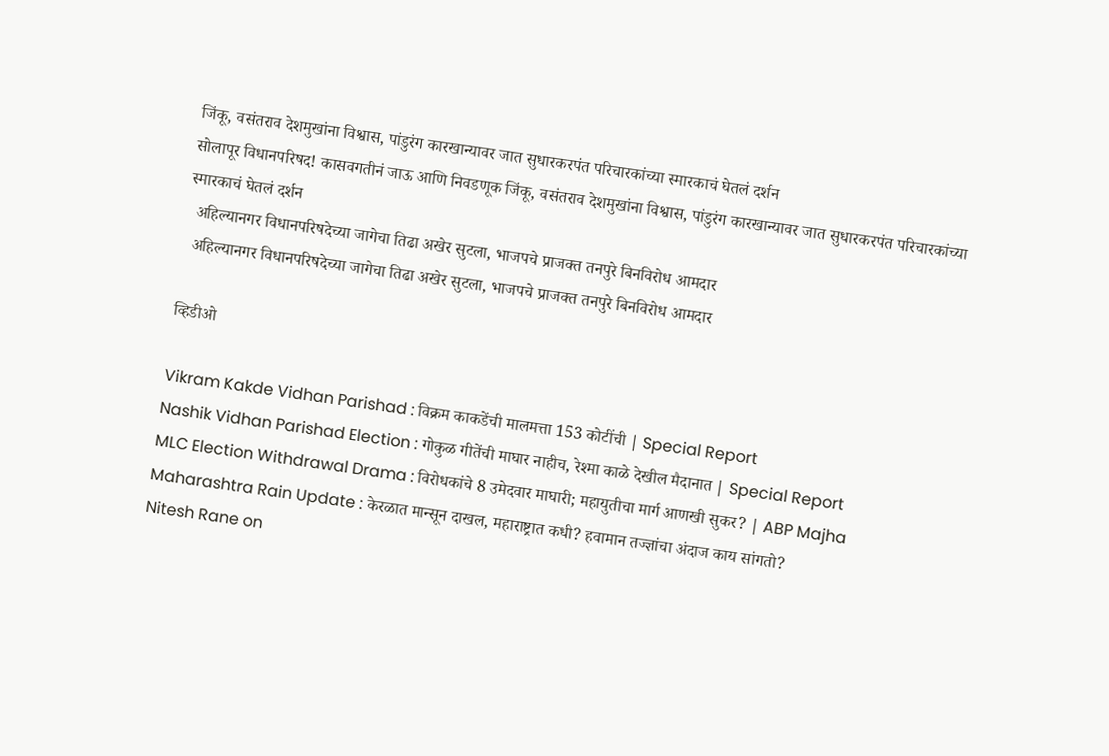जिंकू, वसंतराव देशमुखांना विश्वास, पांडुरंग कारखान्यावर जात सुधारकरपंत परिचारकांच्या स्मारकाचं घेतलं दर्शन
सोलापूर विधानपरिषद! कासवगतीनं जाऊ आणि निवडणूक जिंकू, वसंतराव देशमुखांना विश्वास, पांडुरंग कारखान्यावर जात सुधारकरपंत परिचारकांच्या स्मारकाचं घेतलं दर्शन
  अहिल्यानगर विधानपरिषदेच्या जागेचा तिढा अखेर सुटला, भाजपचे प्राजक्त तनपुरे बिनविरोध आमदार
  अहिल्यानगर विधानपरिषदेच्या जागेचा तिढा अखेर सुटला, भाजपचे प्राजक्त तनपुरे बिनविरोध आमदार

व्हिडीओ

Vikram Kakde Vidhan Parishad : विक्रम काकडेंची मालमत्ता 153 कोटींची | Special Report
Nashik Vidhan Parishad Election : गोकुळ गीतेंची माघार नाहीच, रेश्मा काळे देखील मैदानात | Special Report
MLC Election Withdrawal Drama : विरोधकांचे 8 उमेदवार माघारी; महायुतीचा मार्ग आणखी सुकर? | ABP Majha
Maharashtra Rain Update : केरळात मान्सून दाखल, महाराष्ट्रात कधी? हवामान तज्ज्ञांचा अंदाज काय सांगतो?
Nitesh Rane on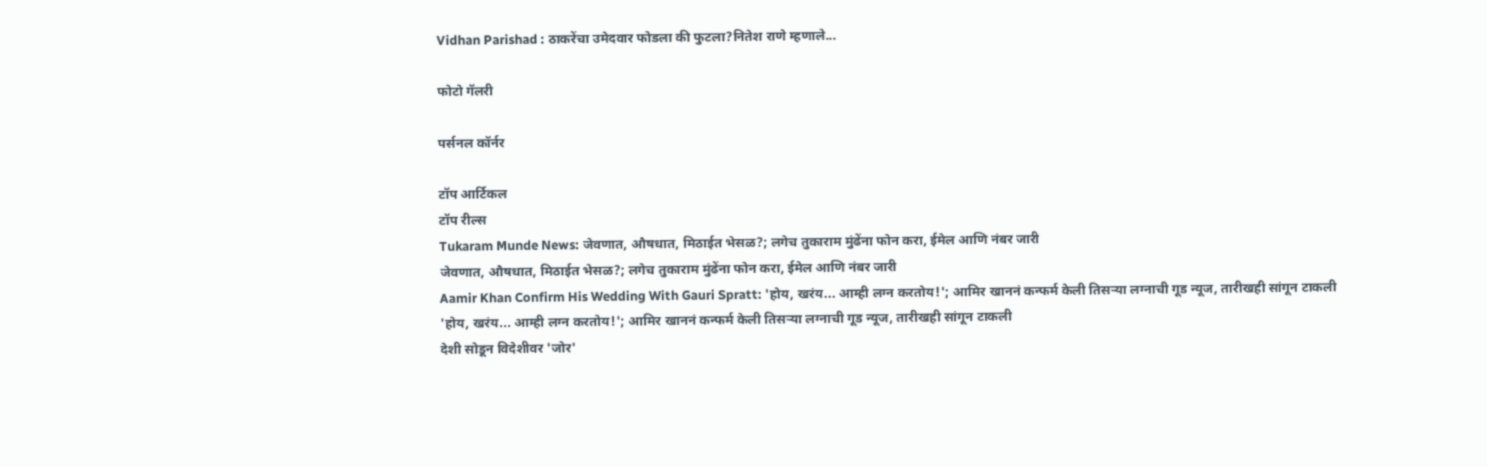Vidhan Parishad : ठाकरेंचा उमेदवार फोडला की फुटला?नितेश राणे म्हणाले...

फोटो गॅलरी

पर्सनल कॉर्नर

टॉप आर्टिकल
टॉप रील्स
Tukaram Munde News: जेवणात, औषधात, मिठाईत भेसळ?; लगेच तुकाराम मुंढेंना फोन करा, ईमेल आणि नंबर जारी
जेवणात, औषधात, मिठाईत भेसळ?; लगेच तुकाराम मुंढेंना फोन करा, ईमेल आणि नंबर जारी
Aamir Khan Confirm His Wedding With Gauri Spratt: 'होय, खरंय... आम्ही लग्न करतोय!'; आमिर खाननं कन्फर्म केली तिसऱ्या लग्नाची गूड न्यूज, तारीखही सांगून टाकली
'होय, खरंय... आम्ही लग्न करतोय!'; आमिर खाननं कन्फर्म केली तिसऱ्या लग्नाची गूड न्यूज, तारीखही सांगून टाकली
देशी सोडून विदेशीवर 'जोर'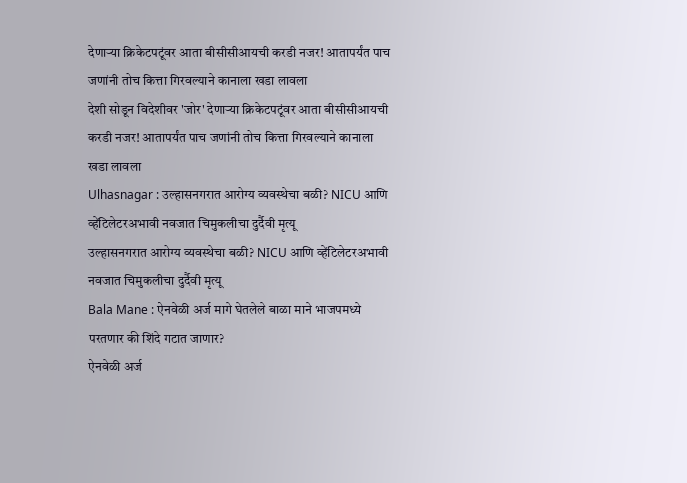देणाऱ्या क्रिकेटपटूंवर आता बीसीसीआयची करडी नजर! आतापर्यंत पाच जणांनी तोच कित्ता गिरवल्याने कानाला खडा लावला
देशी सोडून विदेशीवर 'जोर' देणाऱ्या क्रिकेटपटूंवर आता बीसीसीआयची करडी नजर! आतापर्यंत पाच जणांनी तोच कित्ता गिरवल्याने कानाला खडा लावला
Ulhasnagar : उल्हासनगरात आरोग्य व्यवस्थेचा बळी? NICU आणि व्हेंटिलेटरअभावी नवजात चिमुकलीचा दुर्दैवी मृत्यू
उल्हासनगरात आरोग्य व्यवस्थेचा बळी? NICU आणि व्हेंटिलेटरअभावी नवजात चिमुकलीचा दुर्दैवी मृत्यू
Bala Mane : ऐनवेळी अर्ज मागे घेतलेले बाळा माने भाजपमध्ये परतणार की शिंदे गटात जाणार?
ऐनवेळी अर्ज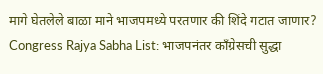मागे घेतलेले बाळा माने भाजपमध्ये परतणार की शिंदे गटात जाणार?
Congress Rajya Sabha List: भाजपनंतर काँग्रेसची सुद्धा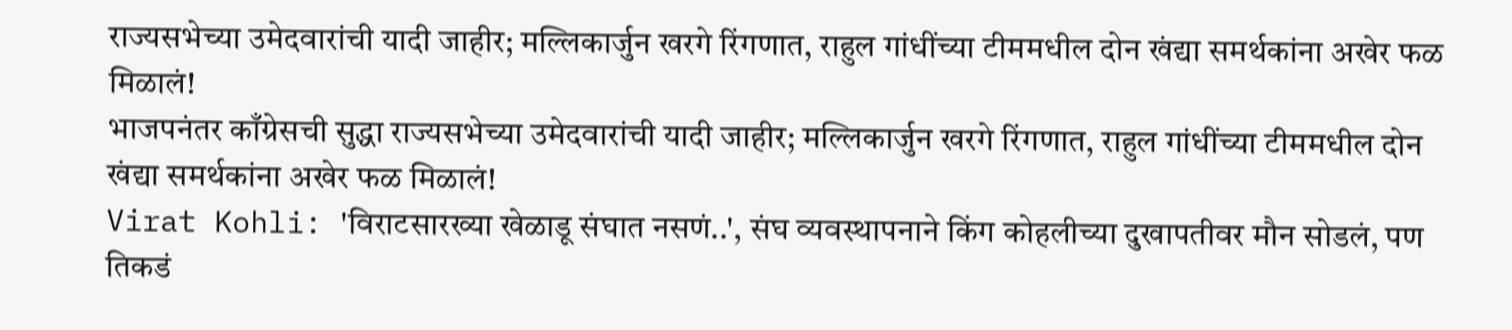राज्यसभेच्या उमेदवारांची यादी जाहीर; मल्लिकार्जुन खरगे रिंगणात, राहुल गांधींच्या टीममधील दोन खंद्या समर्थकांना अखेर फळ मिळालं!
भाजपनंतर काँग्रेसची सुद्धा राज्यसभेच्या उमेदवारांची यादी जाहीर; मल्लिकार्जुन खरगे रिंगणात, राहुल गांधींच्या टीममधील दोन खंद्या समर्थकांना अखेर फळ मिळालं!
Virat Kohli: 'विराटसारख्या खेळाडू संघात नसणं..', संघ व्यवस्थापनाने किंग कोहलीच्या दुखापतीवर मौन सोडलं, पण तिकडं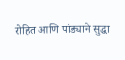रोहित आणि पांड्याने सुद्धा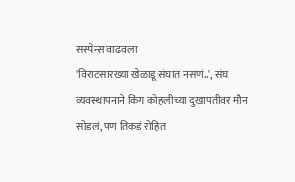सस्पेन्स वाढवला
'विराटसारख्या खेळाडू संघात नसणं..', संघ व्यवस्थापनाने किंग कोहलीच्या दुखापतीवर मौन सोडलं, पण तिकडं रोहित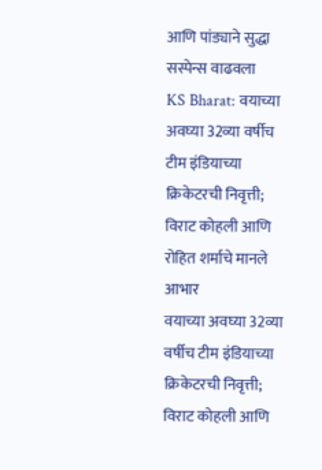आणि पांड्याने सुद्धा सस्पेन्स वाढवला
KS Bharat: वयाच्या अवघ्या 32व्या वर्षीच टीम इंडियाच्या क्रिकेटरची निवृत्ती; विराट कोहली आणि रोहित शर्माचे मानले आभार
वयाच्या अवघ्या 32व्या वर्षीच टीम इंडियाच्या क्रिकेटरची निवृत्ती; विराट कोहली आणि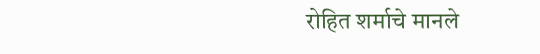रोहित शर्माचे मानले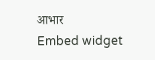आभार
Embed widget